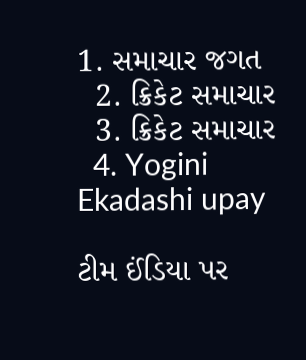1. સમાચાર જગત
  2. ક્રિકેટ સમાચાર
  3. ક્રિકેટ સમાચાર
  4. Yogini Ekadashi upay

ટીમ ઈંડિયા પર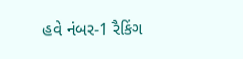હવે નંબર-1 રૈકિંગ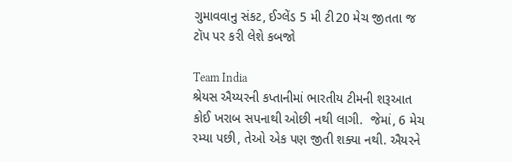ગુમાવવાનુ સંકટ, ઈગ્લેંડ 5 મી ટી20 મેચ જીતતા જ ટૉપ પર કરી લેશે કબજો

Team India
શ્રેયસ ઐય્યરની કપ્તાનીમાં ભારતીય ટીમની શરૂઆત કોઈ ખરાબ સપનાથી ઓછી નથી લાગી.  જેમાં, 6 મેચ રમ્યા પછી, તેઓ એક પણ જીતી શક્યા નથી. ઐયરને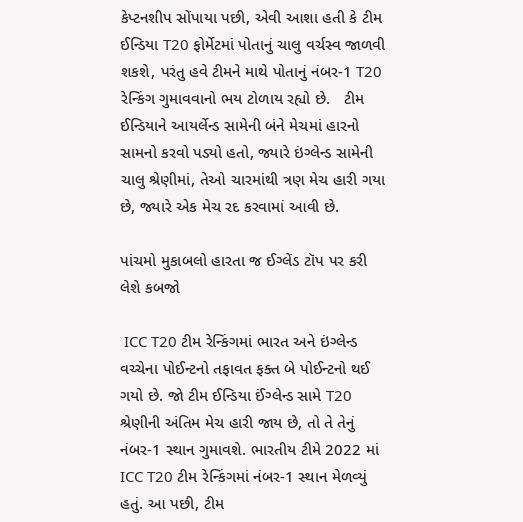કેપ્ટનશીપ સોંપાયા પછી, એવી આશા હતી કે ટીમ ઈન્ડિયા T20 ફોર્મેટમાં પોતાનું ચાલુ વર્ચસ્વ જાળવી શકશે, પરંતુ હવે ટીમને માથે પોતાનું નંબર-1 T20 રેન્કિંગ ગુમાવવાનો ભય ટોળાય રહ્યો છે.   ટીમ ઈન્ડિયાને આયર્લેન્ડ સામેની બંને મેચમાં હારનો સામનો કરવો પડ્યો હતો, જ્યારે ઇંગ્લેન્ડ સામેની ચાલુ શ્રેણીમાં, તેઓ ચારમાંથી ત્રણ મેચ હારી ગયા છે, જ્યારે એક મેચ રદ કરવામાં આવી છે.

પાંચમો મુકાબલો હારતા જ ઈગ્લેંડ ટૉપ પર કરી લેશે કબજો

 ICC T20 ટીમ રેન્કિંગમાં ભારત અને ઇંગ્લેન્ડ વચ્ચેના પોઈન્ટનો તફાવત ફક્ત બે પોઈન્ટનો થઈ ગયો છે. જો ટીમ ઈન્ડિયા ઈંગ્લેન્ડ સામે T20 શ્રેણીની અંતિમ મેચ હારી જાય છે, તો તે તેનું નંબર-1 સ્થાન ગુમાવશે. ભારતીય ટીમે 2022 માં ICC T20 ટીમ રેન્કિંગમાં નંબર-1 સ્થાન મેળવ્યું હતું. આ પછી, ટીમ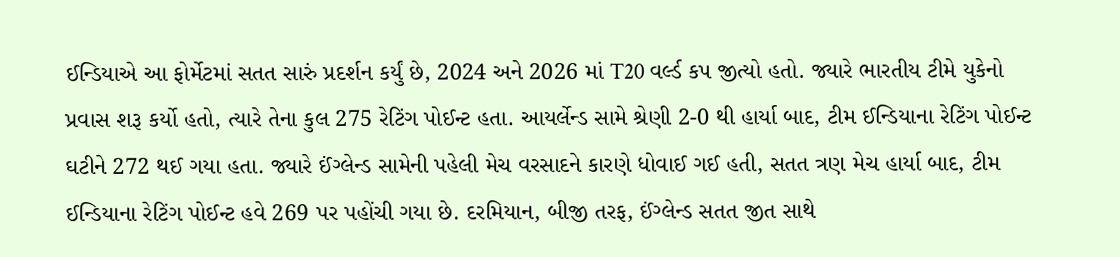ઈન્ડિયાએ આ ફોર્મેટમાં સતત સારું પ્રદર્શન કર્યું છે, 2024 અને 2026 માં T20 વર્લ્ડ કપ જીત્યો હતો. જ્યારે ભારતીય ટીમે યુકેનો પ્રવાસ શરૂ કર્યો હતો, ત્યારે તેના કુલ 275 રેટિંગ પોઈન્ટ હતા. આયર્લેન્ડ સામે શ્રેણી 2-0 થી હાર્યા બાદ, ટીમ ઈન્ડિયાના રેટિંગ પોઈન્ટ ઘટીને 272 થઈ ગયા હતા. જ્યારે ઈંગ્લેન્ડ સામેની પહેલી મેચ વરસાદને કારણે ધોવાઈ ગઈ હતી, સતત ત્રણ મેચ હાર્યા બાદ, ટીમ ઈન્ડિયાના રેટિંગ પોઈન્ટ હવે 269 પર પહોંચી ગયા છે. દરમિયાન, બીજી તરફ, ઈંગ્લેન્ડ સતત જીત સાથે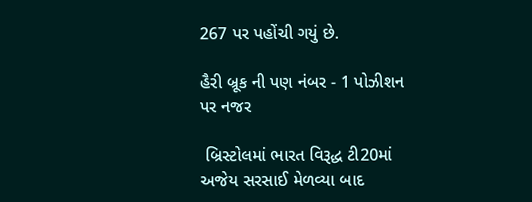267 પર પહોંચી ગયું છે.

હૈરી બ્રૂક ની પણ નંબર - 1 પોઝીશન પર નજર

 બ્રિસ્ટોલમાં ભારત વિરૂદ્ધ ટી20માં અજેય સરસાઈ મેળવ્યા બાદ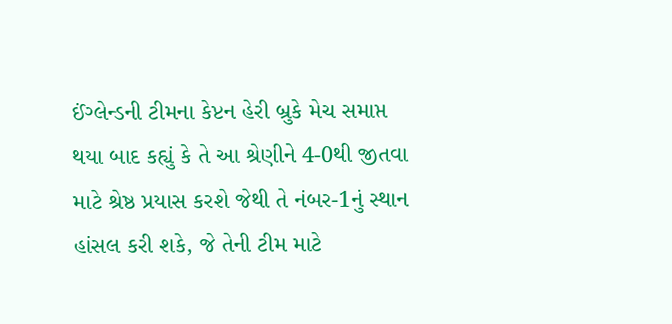ઈંગ્લેન્ડની ટીમના કેપ્ટન હેરી બ્રુકે મેચ સમાપ્ત થયા બાદ કહ્યું કે તે આ શ્રેણીને 4-0થી જીતવા માટે શ્રેષ્ઠ પ્રયાસ કરશે જેથી તે નંબર-1નું સ્થાન હાંસલ કરી શકે, જે તેની ટીમ માટે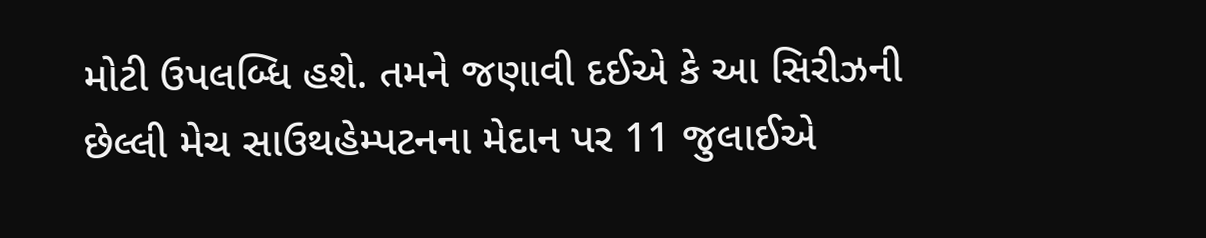મોટી ઉપલબ્ધિ હશે. તમને જણાવી દઈએ કે આ સિરીઝની છેલ્લી મેચ સાઉથહેમ્પટનના મેદાન પર 11 જુલાઈએ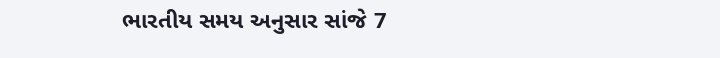ભારતીય સમય અનુસાર સાંજે 7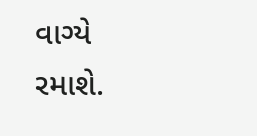વાગ્યે રમાશે.